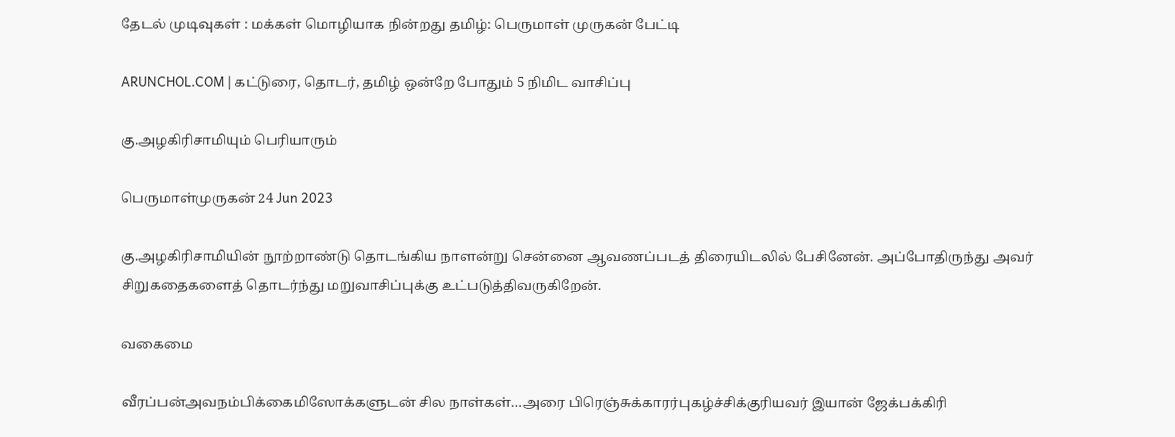தேடல் முடிவுகள் : மக்கள் மொழியாக நின்றது தமிழ்: பெருமாள் முருகன் பேட்டி

ARUNCHOL.COM | கட்டுரை, தொடர், தமிழ் ஒன்றே போதும் 5 நிமிட வாசிப்பு

கு.அழகிரிசாமியும் பெரியாரும்

பெருமாள்முருகன் 24 Jun 2023

கு.அழகிரிசாமியின் நூற்றாண்டு தொடங்கிய நாளன்று சென்னை ஆவணப்படத் திரையிடலில் பேசினேன். அப்போதிருந்து அவர் சிறுகதைகளைத் தொடர்ந்து மறுவாசிப்புக்கு உட்படுத்திவருகிறேன்.

வகைமை

வீரப்பன்அவநம்பிக்கைமிஸோக்களுடன் சில நாள்கள்…அரை பிரெஞ்சுக்காரர்புகழ்ச்சிக்குரியவர் இயான் ஜேக்பக்கிரி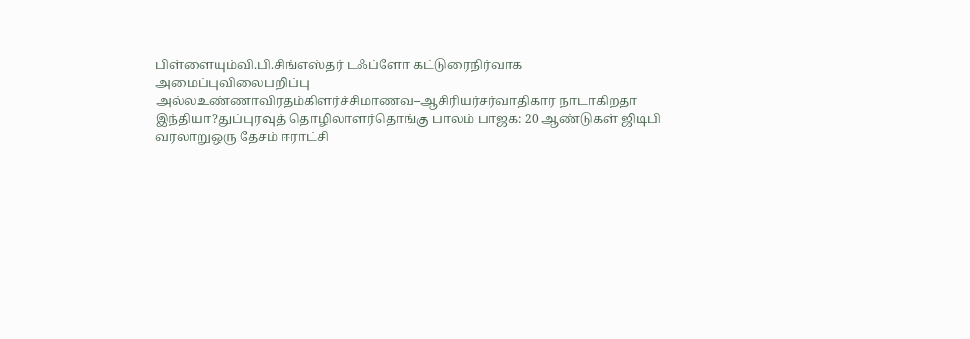பிள்ளையும்வி.பி.சிங்எஸ்தர் டஃப்ளோ கட்டுரைநிர்வாக அமைப்புவிலைபறிப்பு அல்லஉண்ணாவிரதம்கிளர்ச்சிமாணவ–ஆசிரியர்சர்வாதிகார நாடாகிறதா இந்தியா?துப்புரவுத் தொழிலாளர்தொங்கு பாலம் பாஜக: 20 ஆண்டுகள் ஜிடிபி வரலாறுஒரு தேசம் ஈராட்சி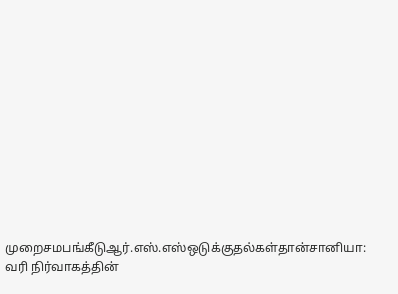முறைசமபங்கீடுஆர்.எஸ்.எஸ்ஒடுக்குதல்கள்தான்சானியா: வரி நிர்வாகத்தின்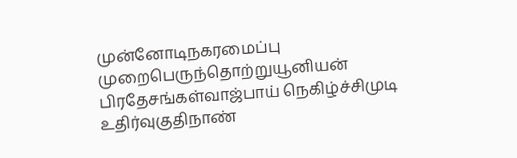முன்னோடிநகரமைப்பு முறைபெருந்தொற்றுயூனியன் பிரதேசங்கள்வாஜ்பாய் நெகிழ்ச்சிமுடி உதிர்வுகுதிநாண்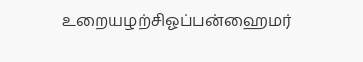உறையழற்சிஓப்பன்ஹைமர்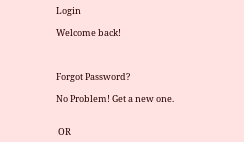Login

Welcome back!



Forgot Password?

No Problem! Get a new one.


 OR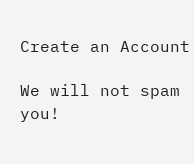Create an Account

We will not spam you!